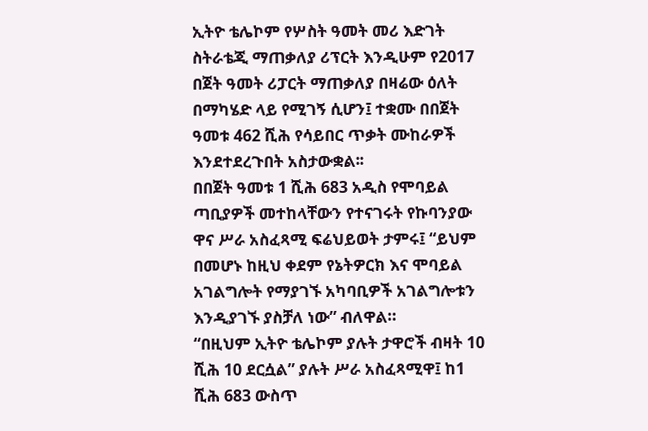ኢትዮ ቴሌኮም የሦስት ዓመት መሪ እድገት ስትራቴጂ ማጠቃለያ ሪፕርት እንዲሁም የ2017 በጀት ዓመት ሪፓርት ማጠቃለያ በዛሬው ዕለት በማካሄድ ላይ የሚገኝ ሲሆን፤ ተቋሙ በበጀት ዓመቱ 462 ሺሕ የሳይበር ጥቃት ሙከራዎች እንደተደረጉበት አስታውቋል፡፡
በበጀት ዓመቱ 1 ሺሕ 683 አዲስ የሞባይል ጣቢያዎች መተከላቸውን የተናገሩት የኩባንያው ዋና ሥራ አስፈጻሚ ፍሬህይወት ታምሩ፤ “ይህም በመሆኑ ከዚህ ቀደም የኔትዎርክ እና ሞባይል አገልግሎት የማያገኙ አካባቢዎች አገልግሎቱን እንዲያገኙ ያስቻለ ነው” ብለዋል።
“በዚህም ኢትዮ ቴሌኮም ያሉት ታዋሮች ብዛት 10 ሺሕ 10 ደርሷል” ያሉት ሥራ አስፈጻሚዋ፤ ከ1 ሺሕ 683 ውስጥ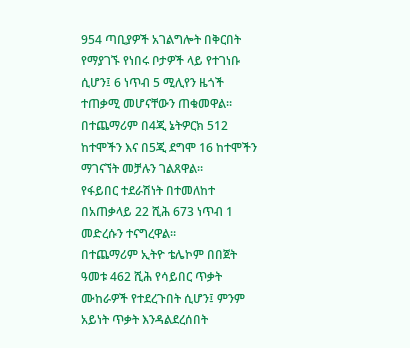954 ጣቢያዎች አገልግሎት በቅርበት የማያገኙ የነበሩ ቦታዎች ላይ የተገነቡ ሲሆን፤ 6 ነጥብ 5 ሚሊየን ዜጎች ተጠቃሚ መሆናቸውን ጠቁመዋል።
በተጨማሪም በ4ጂ ኔትዎርክ 512 ከተሞችን እና በ5ጂ ደግሞ 16 ከተሞችን ማገናኘት መቻሉን ገልጸዋል።
የፋይበር ተደራሽነት በተመለከተ በአጠቃላይ 22 ሺሕ 673 ነጥብ 1 መድረሱን ተናግረዋል።
በተጨማሪም ኢትዮ ቴሌኮም በበጀት ዓመቱ 462 ሺሕ የሳይበር ጥቃት ሙከራዎች የተደረጉበት ሲሆን፤ ምንም አይነት ጥቃት እንዳልደረሰበት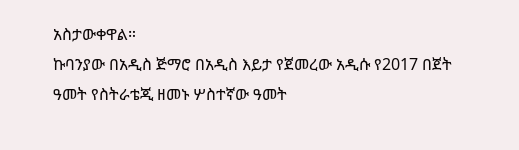አስታውቀዋል።
ኩባንያው በአዲስ ጅማሮ በአዲስ እይታ የጀመረው አዲሱ የ2017 በጀት ዓመት የስትራቴጂ ዘመኑ ሦስተኛው ዓመት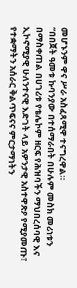መሆኑንም ዋና ሥራ አስፈጻሚዋ ተናግረዋል።
“በበጀት ዓመቱ ኩባንያው በተሰማራበት በሁሉም መስክ መሪነቱን በማስቀጠል በሀገሪቱ የቴሌኮም ዘርፍ የሕዝባችን ማህበረሰባዊ እና ኢኮኖሚያዊ ሁለንተናዊ እድገት ላይ አዎንታዊ አስተዋጽዖ የሚያመጡ፣ የተቋማትን አሰራር ቅልጥፍናና ምርታማነትን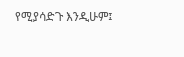የሚያሳድጉ እንዲሁም፤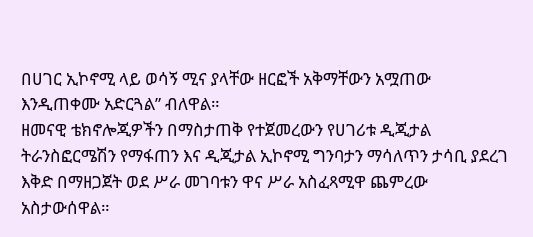በሀገር ኢኮኖሚ ላይ ወሳኝ ሚና ያላቸው ዘርፎች አቅማቸውን አሟጠው እንዲጠቀሙ አድርጓል” ብለዋል።
ዘመናዊ ቴክኖሎጂዎችን በማስታጠቅ የተጀመረውን የሀገሪቱ ዲጂታል ትራንስፎርሜሽን የማፋጠን እና ዲጂታል ኢኮኖሚ ግንባታን ማሳለጥን ታሳቢ ያደረገ እቅድ በማዘጋጀት ወደ ሥራ መገባቱን ዋና ሥራ አስፈጻሚዋ ጨምረው አስታውሰዋል።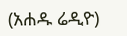(አሐዱ ሬዲዮ)